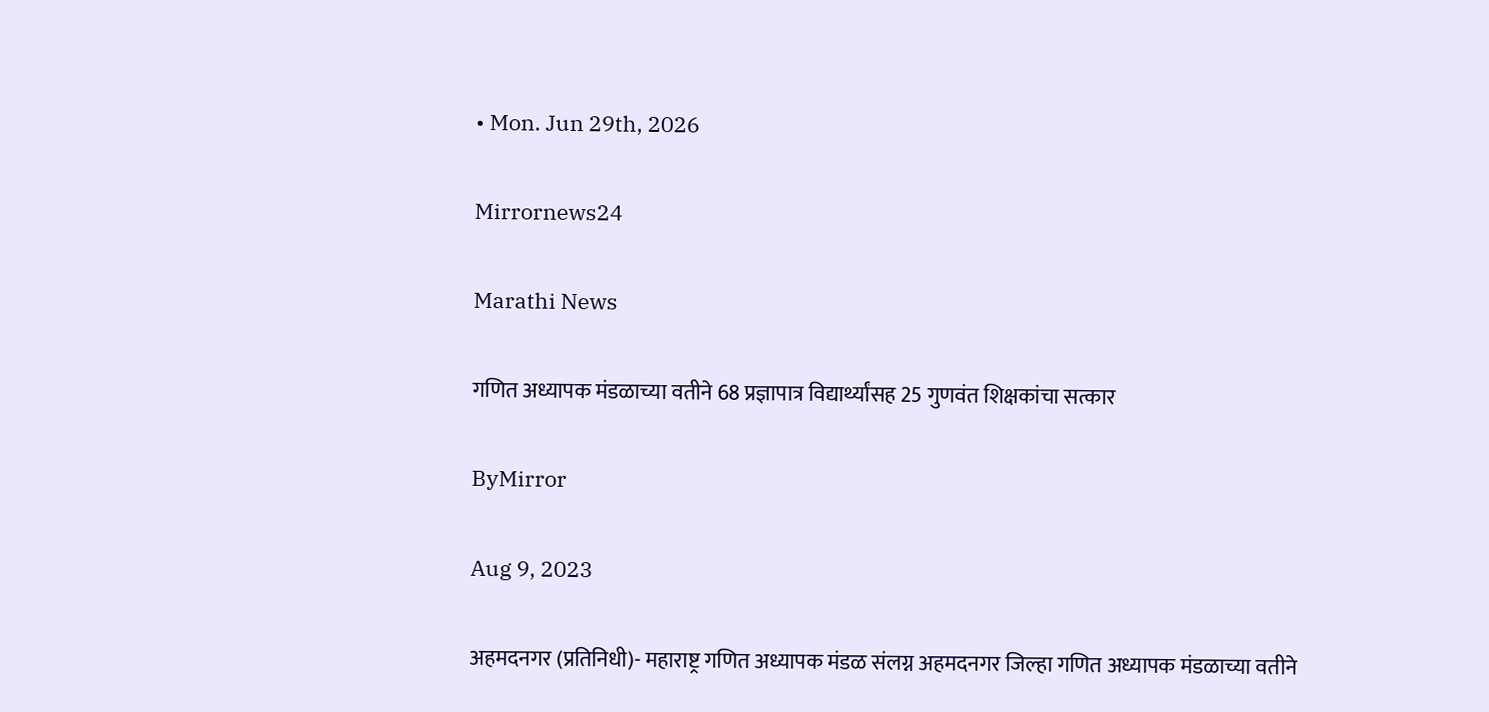• Mon. Jun 29th, 2026

Mirrornews24

Marathi News

गणित अध्यापक मंडळाच्या वतीने 68 प्रज्ञापात्र विद्यार्थ्यांसह 25 गुणवंत शिक्षकांचा सत्कार

ByMirror

Aug 9, 2023

अहमदनगर (प्रतिनिधी)- महाराष्ट्र गणित अध्यापक मंडळ संलग्न अहमदनगर जिल्हा गणित अध्यापक मंडळाच्या वतीने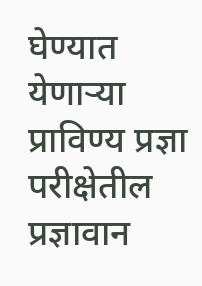घेण्यात येणाऱ्या प्राविण्य प्रज्ञा परीक्षेतील प्रज्ञावान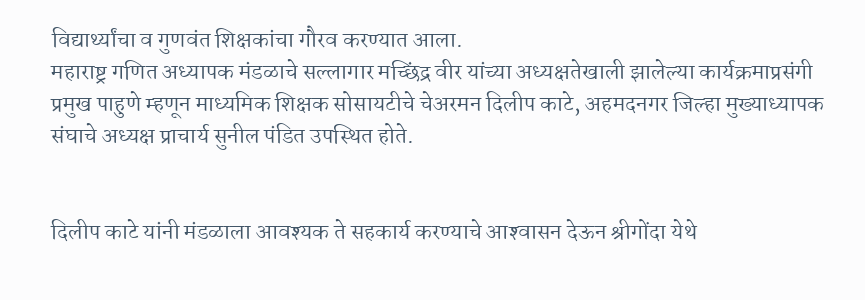विद्यार्थ्यांचा व गुणवंत शिक्षकांचा गौरव करण्यात आला.
महाराष्ट्र गणित अध्यापक मंडळाचे सल्लागार मच्छिंद्र वीर यांच्या अध्यक्षतेखाली झालेल्या कार्यक्रमाप्रसंगी प्रमुख पाहुणे म्हणून माध्यमिक शिक्षक सोसायटीचे चेअरमन दिलीप काटे, अहमदनगर जिल्हा मुख्याध्यापक संघाचे अध्यक्ष प्राचार्य सुनील पंडित उपस्थित होते.


दिलीप काटे यांनी मंडळाला आवश्‍यक ते सहकार्य करण्याचे आश्‍वासन देऊन श्रीगोंदा येथे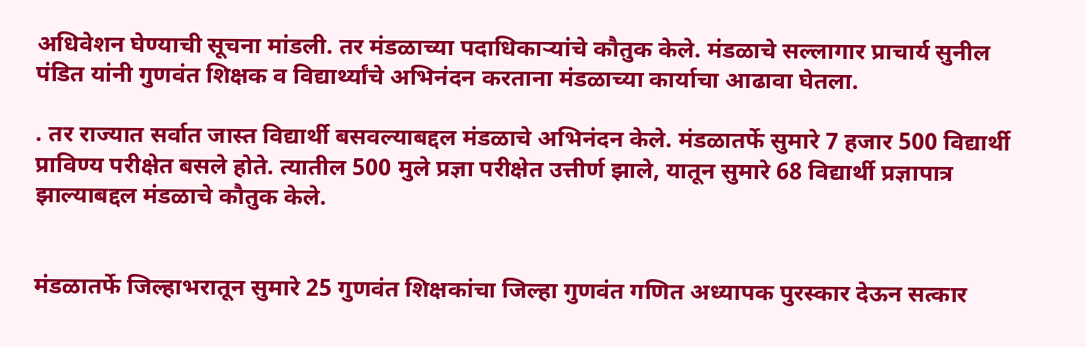अधिवेशन घेण्याची सूचना मांडली. तर मंडळाच्या पदाधिकाऱ्यांचे कौतुक केले. मंडळाचे सल्लागार प्राचार्य सुनील पंडित यांनी गुणवंत शिक्षक व विद्यार्थ्यांचे अभिनंदन करताना मंडळाच्या कार्याचा आढावा घेतला.

. तर राज्यात सर्वात जास्त विद्यार्थी बसवल्याबद्दल मंडळाचे अभिनंदन केले. मंडळातर्फे सुमारे 7 हजार 500 विद्यार्थी प्राविण्य परीक्षेत बसले होते. त्यातील 500 मुले प्रज्ञा परीक्षेत उत्तीर्ण झाले, यातून सुमारे 68 विद्यार्थी प्रज्ञापात्र झाल्याबद्दल मंडळाचे कौतुक केले.


मंडळातर्फे जिल्हाभरातून सुमारे 25 गुणवंत शिक्षकांचा जिल्हा गुणवंत गणित अध्यापक पुरस्कार देऊन सत्कार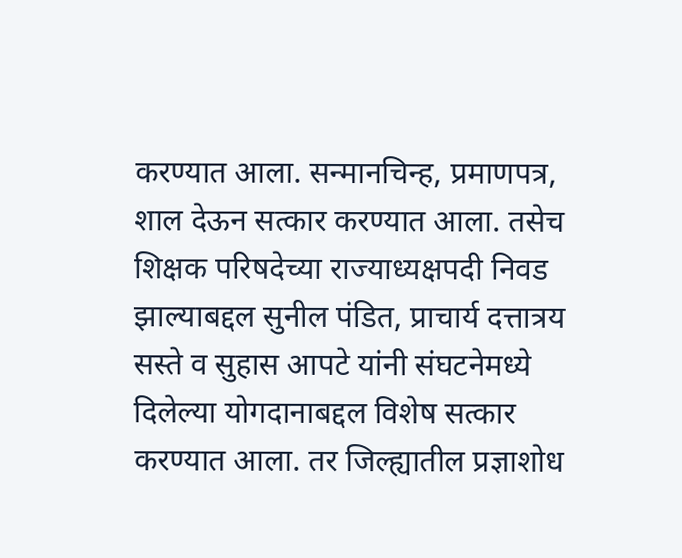करण्यात आला. सन्मानचिन्ह, प्रमाणपत्र, शाल देऊन सत्कार करण्यात आला. तसेच शिक्षक परिषदेच्या राज्याध्यक्षपदी निवड झाल्याबद्दल सुनील पंडित, प्राचार्य दत्तात्रय सस्ते व सुहास आपटे यांनी संघटनेमध्ये दिलेल्या योगदानाबद्दल विशेष सत्कार करण्यात आला. तर जिल्ह्यातील प्रज्ञाशोध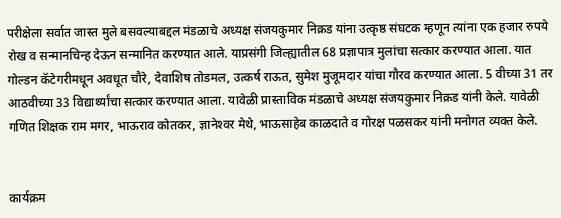परीक्षेला सर्वात जास्त मुले बसवल्याबद्दल मंडळाचे अध्यक्ष संजयकुमार निक्रड यांना उत्कृष्ठ संघटक म्हणून त्यांना एक हजार रुपये रोख व सन्मानचिन्ह देऊन सन्मानित करण्यात आले. याप्रसंगी जिल्ह्यातील 68 प्रज्ञापात्र मुलांचा सत्कार करण्यात आला. यात गोल्डन कॅटेगरीमधून अवधूत चौरे, देवाशिष तोडमल, उत्कर्ष राऊत, सुमेश मुजूमदार यांचा गौरव करण्यात आला. 5 वीच्या 31 तर आठवीच्या 33 विद्यार्थ्यांचा सत्कार करण्यात आला. यावेळी प्रास्ताविक मंडळाचे अध्यक्ष संजयकुमार निक्रड यांनी केले. यावेळी गणित शिक्षक राम मगर, भाऊराव कोतकर, ज्ञानेश्‍वर मेथे, भाऊसाहेब काळदाते व गोरक्ष पळसकर यांनी मनोगत व्यक्त केले.


कार्यक्रम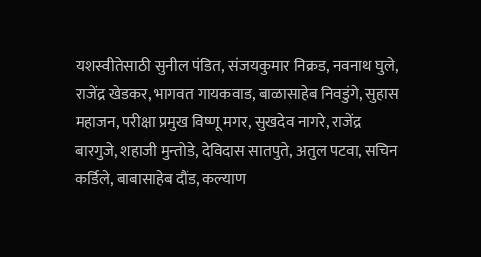यशस्वीतेसाठी सुनील पंडित, संजयकुमार निक्रड, नवनाथ घुले, राजेंद्र खेडकर, भागवत गायकवाड, बाळासाहेब निवडुंगे, सुहास महाजन, परीक्षा प्रमुख विष्णू मगर, सुखदेव नागरे, राजेंद्र बारगुजे, शहाजी मुन्तोडे, देविदास सातपुते, अतुल पटवा, सचिन कर्डिले, बाबासाहेब दौंड, कल्याण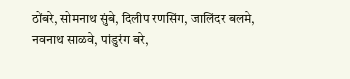ठोंबरे, सोमनाथ सुंबे, दिलीप रणसिंग, जालिंदर बलमे, नवनाथ साळवे, पांडुरंग बरे,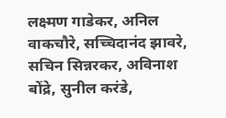लक्ष्मण गाडेकर, अनिल वाकचौरे, सच्चिदानंद झावरे, सचिन सिन्नरकर, अविनाश बोंद्रे, सुनील करंडे,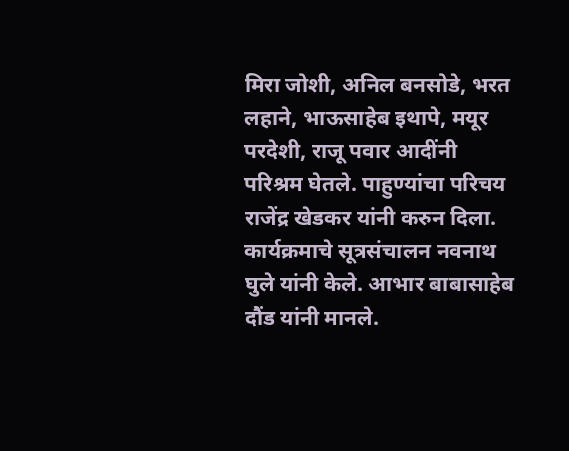मिरा जोशी, अनिल बनसोडे, भरत लहाने, भाऊसाहेब इथापे, मयूर परदेशी, राजू पवार आदींनी परिश्रम घेतले. पाहुण्यांचा परिचय राजेंद्र खेडकर यांनी करुन दिला. कार्यक्रमाचे सूत्रसंचालन नवनाथ घुले यांनी केले. आभार बाबासाहेब दौंड यांनी मानले.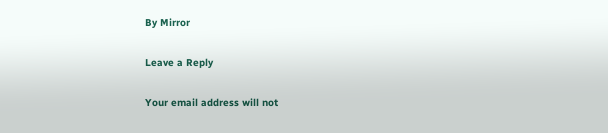By Mirror

Leave a Reply

Your email address will not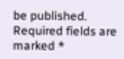be published. Required fields are marked *